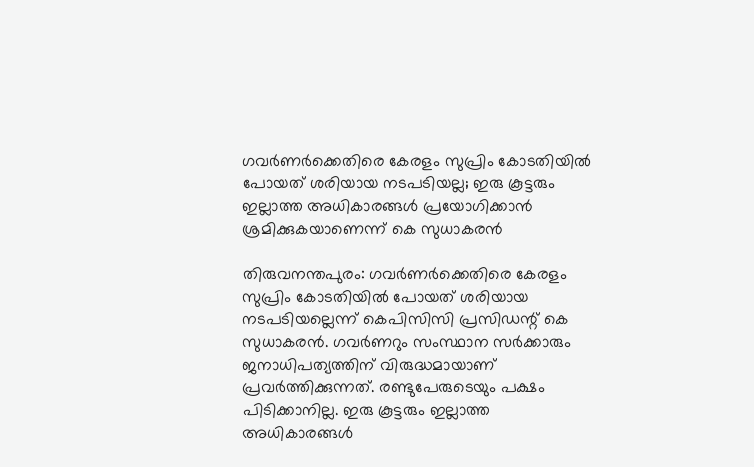ഗവർണർക്കെതിരെ കേരളം സുപ്രിം കോടതിയിൽ പോയത് ശരിയായ നടപടിയല്ല; ഇരു കൂട്ടരും ഇല്ലാത്ത അധികാരങ്ങള്‍ പ്രയോഗിക്കാന്‍ ശ്രമിക്കുകയാണെന്ന് കെ സുധാകരൻ

തിരുവനന്തപുരം: ഗവര്‍ണര്‍ക്കെതിരെ കേരളം സുപ്രിം കോടതിയില്‍ പോയത് ശരിയായ നടപടിയല്ലെന്ന് കെപിസിസി പ്രസിഡന്റ് കെ സുധാകരന്‍. ഗവര്‍ണറും സംസ്ഥാന സര്‍ക്കാരും ജനാധിപത്യത്തിന് വിരുദ്ധമായാണ് പ്രവര്‍ത്തിക്കുന്നത്. രണ്ടുപേരുടെയും പക്ഷം പിടിക്കാനില്ല. ഇരു കൂട്ടരും ഇല്ലാത്ത അധികാരങ്ങള്‍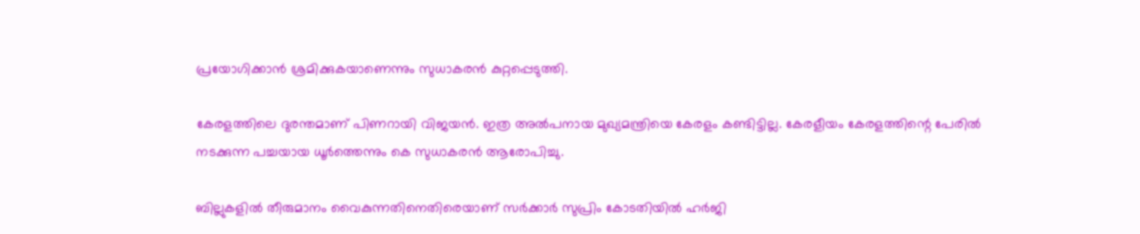പ്രയോഗിക്കാന്‍ ശ്രമിക്കുകയാണെന്നും സുധാകരന്‍ കുറ്റപ്പെടുത്തി.

കേരളത്തിലെ ദുരന്തമാണ് പിണറായി വിജയന്‍. ഇത്ര അല്‍പനായ മുഖ്യമന്ത്രിയെ കേരളം കണ്ടിട്ടില്ല. കേരളീയം കേരളത്തിന്റെ പേരില്‍ നടക്കുന്ന പച്ചയായ ധൂര്‍ത്തെന്നും കെ സുധാകരന്‍ ആരോപിച്ചു.

ബില്ലുകളില്‍ തീരുമാനം വൈകുന്നതിനെതിരെയാണ് സര്‍ക്കാര്‍ സുപ്രിം കോടതിയില്‍ ഹര്‍ജി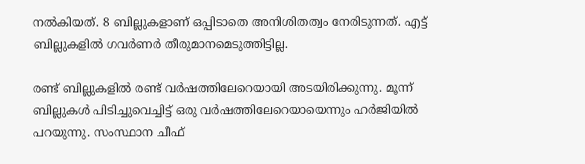നല്‍കിയത്. 8 ബില്ലുകളാണ് ഒപ്പിടാതെ അനിശിതത്വം നേരിടുന്നത്. എട്ട് ബില്ലുകളില്‍ ഗവര്‍ണര്‍ തീരുമാനമെടുത്തിട്ടില്ല.

രണ്ട് ബില്ലുകളില്‍ രണ്ട് വര്‍ഷത്തിലേറെയായി അടയിരിക്കുന്നു. മൂന്ന് ബില്ലുകള്‍ പിടിച്ചുവെച്ചിട്ട് ഒരു വര്‍ഷത്തിലേറെയായെന്നും ഹര്‍ജിയില്‍ പറയുന്നു. സംസ്ഥാന ചീഫ്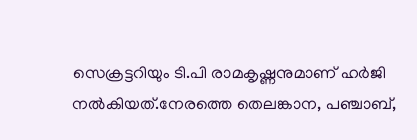സെക്രട്ടറിയും ടി.പി രാമകൃഷ്ണനുമാണ് ഹര്‍ജി നല്‍കിയത്.നേരത്തെ തെലങ്കാന, പഞ്ചാബ്,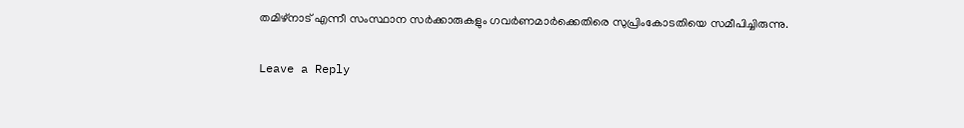തമിഴ്നാട് എന്നീ സംസ്ഥാന സര്‍ക്കാരുകളും ഗവര്‍ണമാര്‍ക്കെതിരെ സുപ്രിംകോടതിയെ സമീപിച്ചിരുന്നു.

Leave a Reply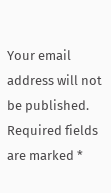Your email address will not be published. Required fields are marked *